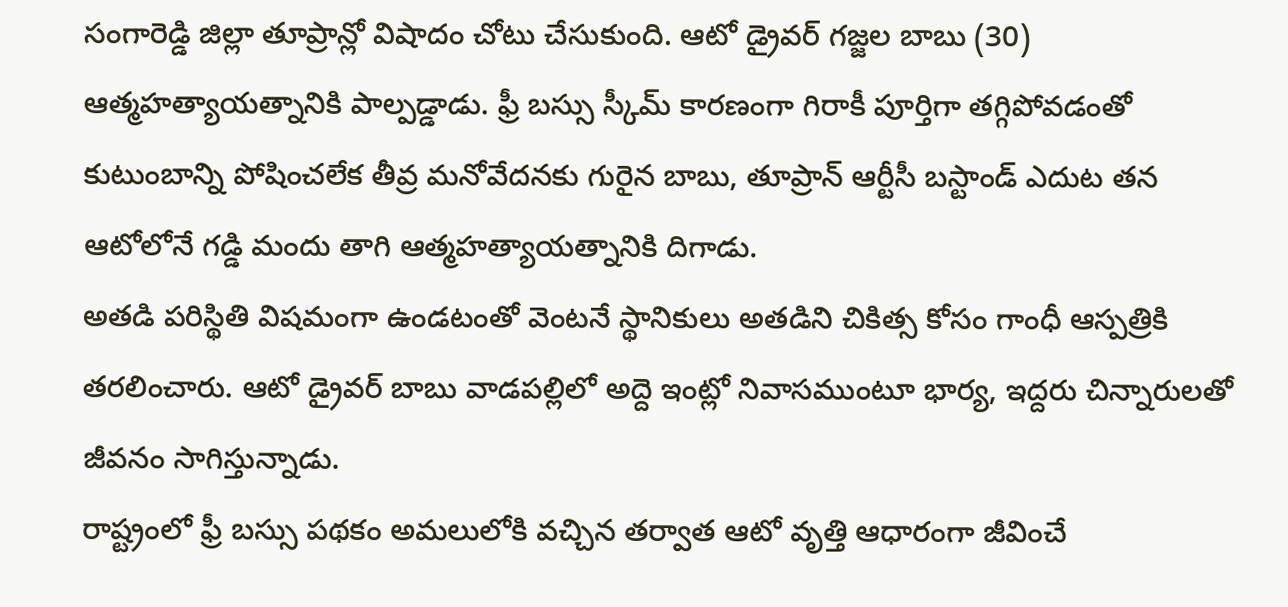సంగారెడ్డి జిల్లా తూప్రాన్లో విషాదం చోటు చేసుకుంది. ఆటో డ్రైవర్ గజ్జల బాబు (30) ఆత్మహత్యాయత్నానికి పాల్పడ్డాడు. ఫ్రీ బస్సు స్కీమ్ కారణంగా గిరాకీ పూర్తిగా తగ్గిపోవడంతో కుటుంబాన్ని పోషించలేక తీవ్ర మనోవేదనకు గురైన బాబు, తూప్రాన్ ఆర్టీసీ బస్టాండ్ ఎదుట తన ఆటోలోనే గడ్డి మందు తాగి ఆత్మహత్యాయత్నానికి దిగాడు.
అతడి పరిస్థితి విషమంగా ఉండటంతో వెంటనే స్థానికులు అతడిని చికిత్స కోసం గాంధీ ఆస్పత్రికి తరలించారు. ఆటో డ్రైవర్ బాబు వాడపల్లిలో అద్దె ఇంట్లో నివాసముంటూ భార్య, ఇద్దరు చిన్నారులతో జీవనం సాగిస్తున్నాడు.
రాష్ట్రంలో ఫ్రీ బస్సు పథకం అమలులోకి వచ్చిన తర్వాత ఆటో వృత్తి ఆధారంగా జీవించే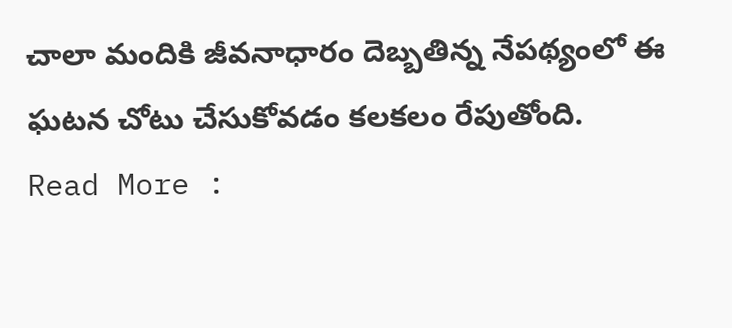చాలా మందికి జీవనాధారం దెబ్బతిన్న నేపథ్యంలో ఈ ఘటన చోటు చేసుకోవడం కలకలం రేపుతోంది.
Read More :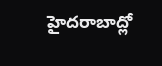హైదరాబాద్లో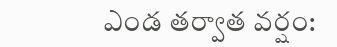ఎండ తర్వాత వర్షం: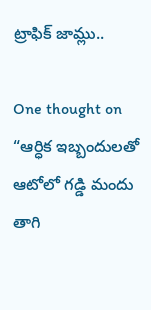ట్రాఫిక్ జామ్లు..

One thought on “ఆర్ధిక ఇబ్బందులతో ఆటోలో గడ్డి మందు తాగి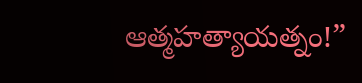ఆత్మహత్యాయత్నం!”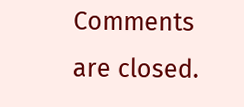Comments are closed.